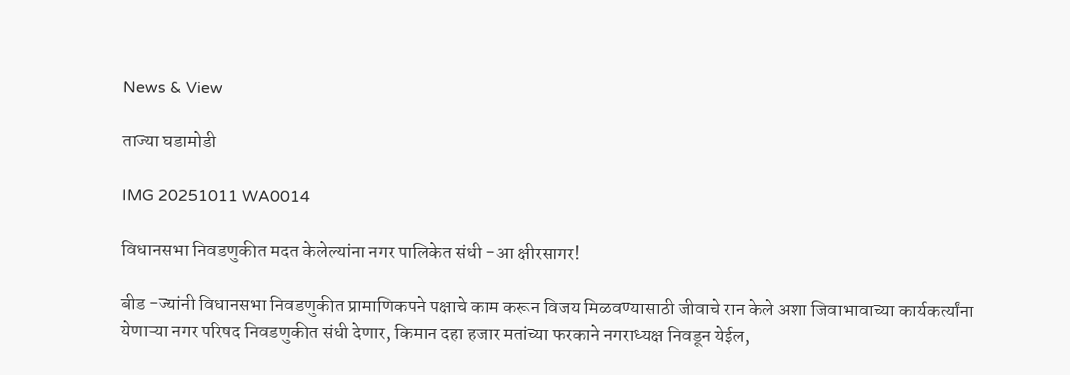News & View

ताज्या घडामोडी

IMG 20251011 WA0014

विधानसभा निवडणुकीत मदत केलेल्यांना नगर पालिकेत संधी -आ क्षीरसागर!

बीड -ज्यांनी विधानसभा निवडणुकीत प्रामाणिकपने पक्षाचे काम करून विजय मिळवण्यासाठी जीवाचे रान केले अशा जिवाभावाच्या कार्यकर्त्यांना येणाऱ्या नगर परिषद निवडणुकीत संधी देणार, किमान दहा हजार मतांच्या फरकाने नगराध्यक्ष निवडून येईल,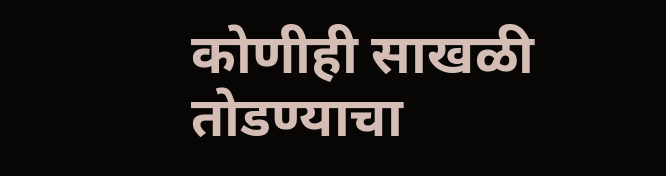कोणीही साखळी तोडण्याचा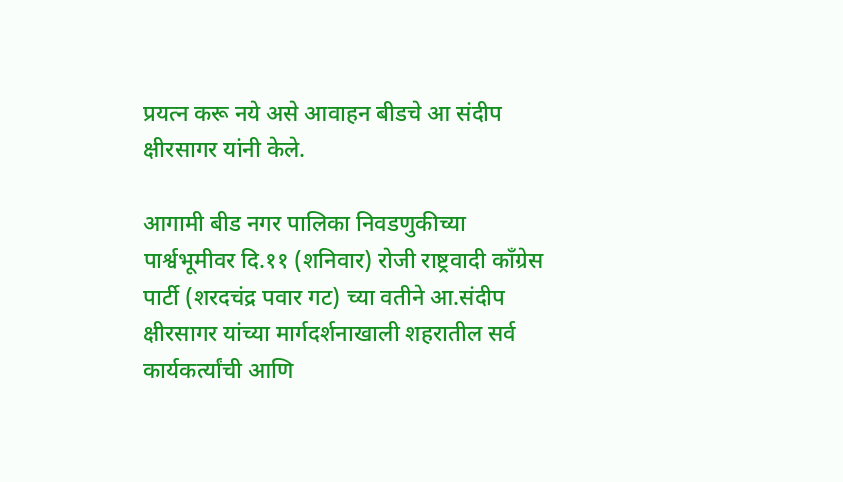प्रयत्न करू नये असे आवाहन बीडचे आ संदीप क्षीरसागर यांनी केले.

आगामी बीड नगर पालिका निवडणुकीच्या पार्श्वभूमीवर दि.११ (शनिवार) रोजी राष्ट्रवादी काँग्रेस पार्टी (शरदचंद्र पवार गट) च्या वतीने आ.संदीप क्षीरसागर यांच्या मार्गदर्शनाखाली शहरातील सर्व कार्यकर्त्यांची आणि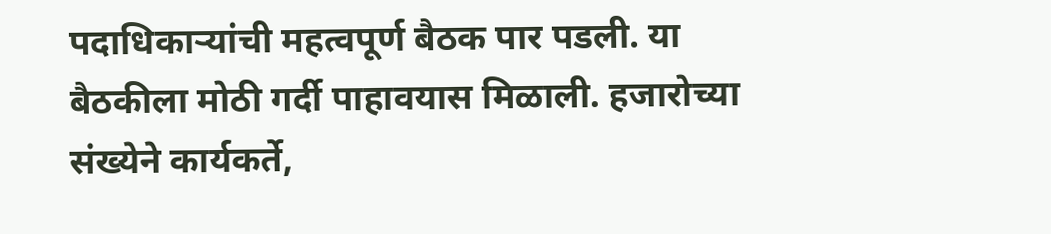पदाधिकाऱ्यांची महत्वपूर्ण बैठक पार पडली. या बैठकीला मोठी गर्दी पाहावयास मिळाली. हजारोच्या संख्येने कार्यकर्ते,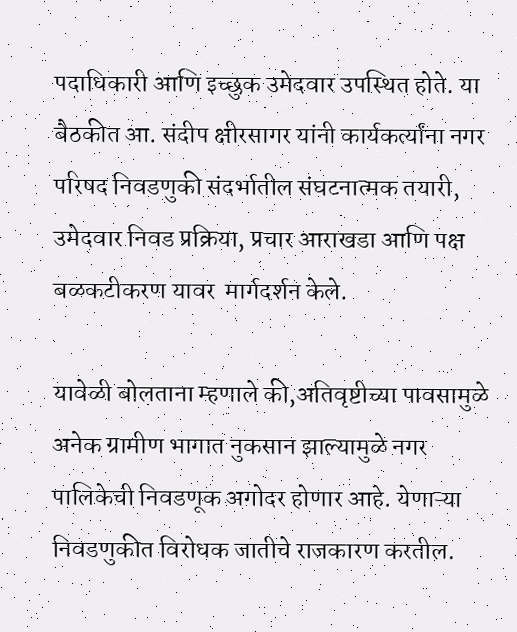पदाधिकारी आणि इच्छुक उमेदवार उपस्थित होते. या बैठकीत आ. संदीप क्षीरसागर यांनी कार्यकर्त्यांना नगर परिषद निवडणुकी संदर्भातील संघटनात्मक तयारी, उमेदवार निवड प्रक्रिया, प्रचार आराखडा आणि पक्ष बळकटीकरण यावर  मार्गदर्शन केले.

यावेळी बोलताना म्हणाले की,अतिवृष्टीच्या पावसामुळे अनेक ग्रामीण भागात नुकसान झाल्यामुळे नगर पालिकेची निवडणूक अगोदर होणार आहे. येणाऱ्या निवडणुकीत विरोधक जातीचे राजकारण करतील.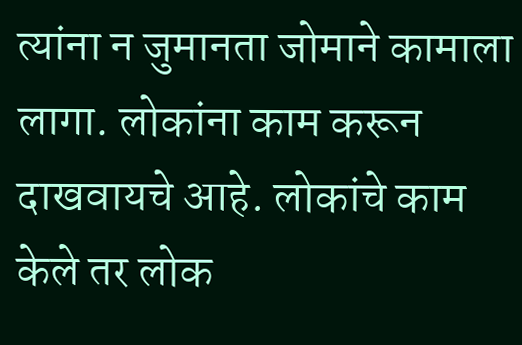त्यांना न जुमानता जोमाने कामाला लागा. लोकांना काम करून दाखवायचे आहे. लोकांचे काम केले तर लोक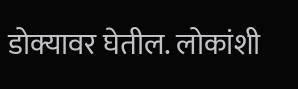डोक्यावर घेतील. लोकांशी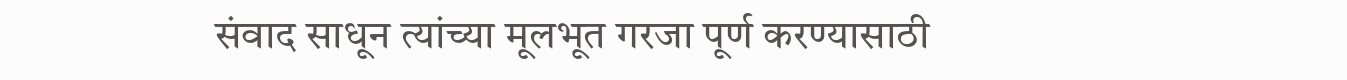संवाद साधून त्यांच्या मूलभूत गरजा पूर्ण करण्यासाठी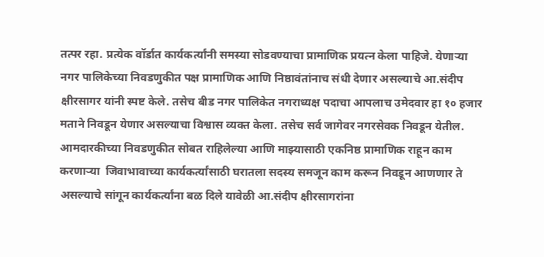तत्पर रहा. प्रत्येक वॉर्डात कार्यकर्त्यांनी समस्या सोडवण्याचा प्रामाणिक प्रयत्न केला पाहिजे. येणाऱ्या नगर पालिकेच्या निवडणुकीत पक्ष प्रामाणिक आणि निष्ठावंतांनाच संधी देणार असल्याचे आ.संदीप क्षीरसागर यांनी स्पष्ट केले. तसेच बीड नगर पालिकेत नगराध्यक्ष पदाचा आपलाच उमेदवार हा १० हजार मताने निवडून येणार असल्याचा विश्वास व्यक्त केला. तसेच सर्व जागेवर नगरसेवक निवडून येतील. आमदारकीच्या निवडणुकीत सोबत राहिलेल्या आणि माझ्यासाठी एकनिष्ठ प्रामाणिक राहून काम करणाऱ्या  जिवाभावाच्या कार्यकर्त्यांसाठी घरातला सदस्य समजून काम करून निवडून आणणार ते असल्याचे सांगून कार्यकर्त्यांना बळ दिले यावेळी आ.संदीप क्षीरसागरांना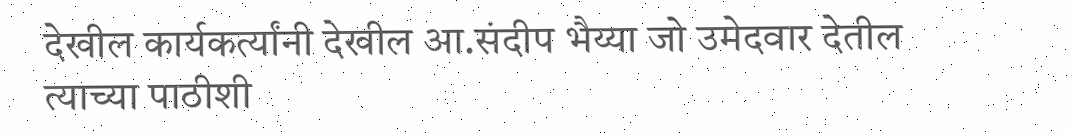देखील कार्यकर्त्यांनी देखील आ.संदीप भैय्या जो उमेदवार देतील त्याच्या पाठीशी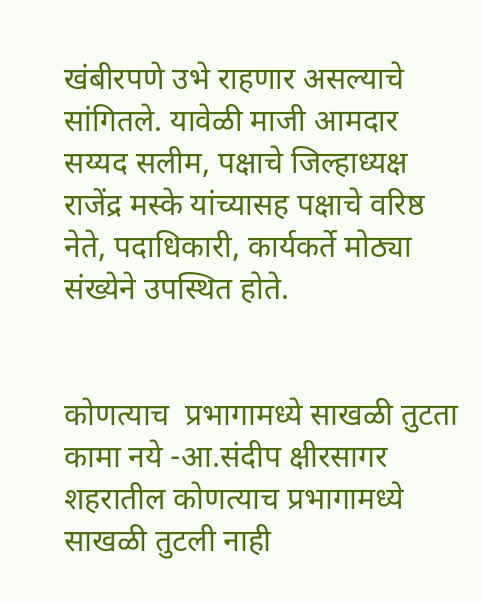खंबीरपणे उभे राहणार असल्याचे सांगितले. यावेळी माजी आमदार सय्यद सलीम, पक्षाचे जिल्हाध्यक्ष राजेंद्र मस्के यांच्यासह पक्षाचे वरिष्ठ नेते, पदाधिकारी, कार्यकर्ते मोठ्या संख्येने उपस्थित होते.


कोणत्याच  प्रभागामध्ये साखळी तुटता कामा नये -आ.संदीप क्षीरसागर
शहरातील कोणत्याच प्रभागामध्ये साखळी तुटली नाही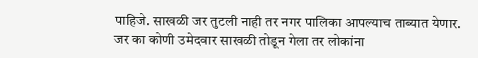पाहिजे. साखळी जर तुटली नाही तर नगर पालिका आपल्याच ताब्यात येणार. जर का कोणी उमेदवार साखळी तोडून गेला तर लोकांना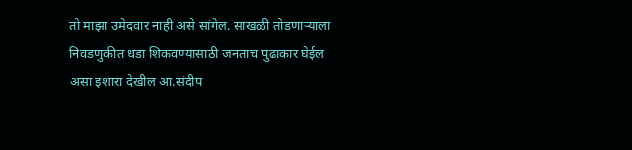तो माझा उमेदवार नाही असे सांगेल. साखळी तोडणाऱ्याला  निवडणुकीत धडा शिकवण्यासाठी जनताच पुढाकार घेईल असा इशारा देखील आ.संदीप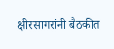क्षीरसागरांनी बैठकीत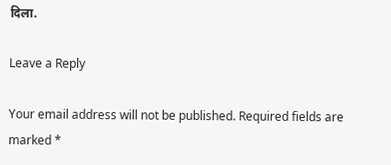दिला.

Leave a Reply

Your email address will not be published. Required fields are marked *